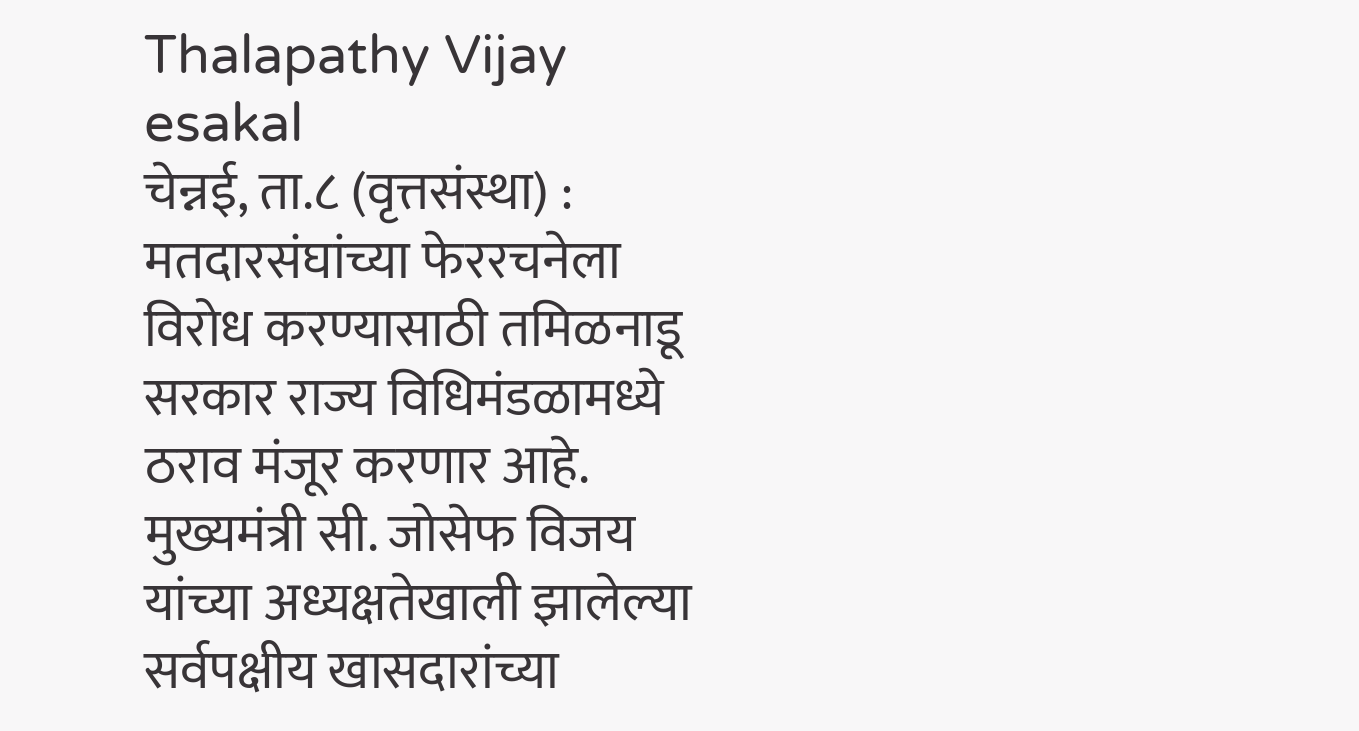Thalapathy Vijay
esakal
चेन्नई, ता.८ (वृत्तसंस्था) : मतदारसंघांच्या फेररचनेला विरोध करण्यासाठी तमिळनाडू सरकार राज्य विधिमंडळामध्ये ठराव मंजूर करणार आहे. मुख्यमंत्री सी. जोसेफ विजय यांच्या अध्यक्षतेखाली झालेल्या सर्वपक्षीय खासदारांच्या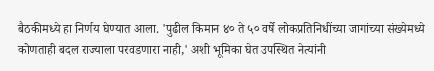बैठकीमध्ये हा निर्णय घेण्यात आला. 'पुढील किमान ४० ते ५० वर्षे लोकप्रतिनिधींच्या जागांच्या संख्येमध्ये कोणताही बदल राज्याला परवडणारा नाही,' अशी भूमिका घेत उपस्थित नेत्यांनी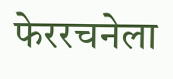फेररचनेला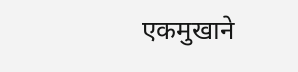एकमुखाने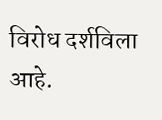विरोध दर्शविला आहे.